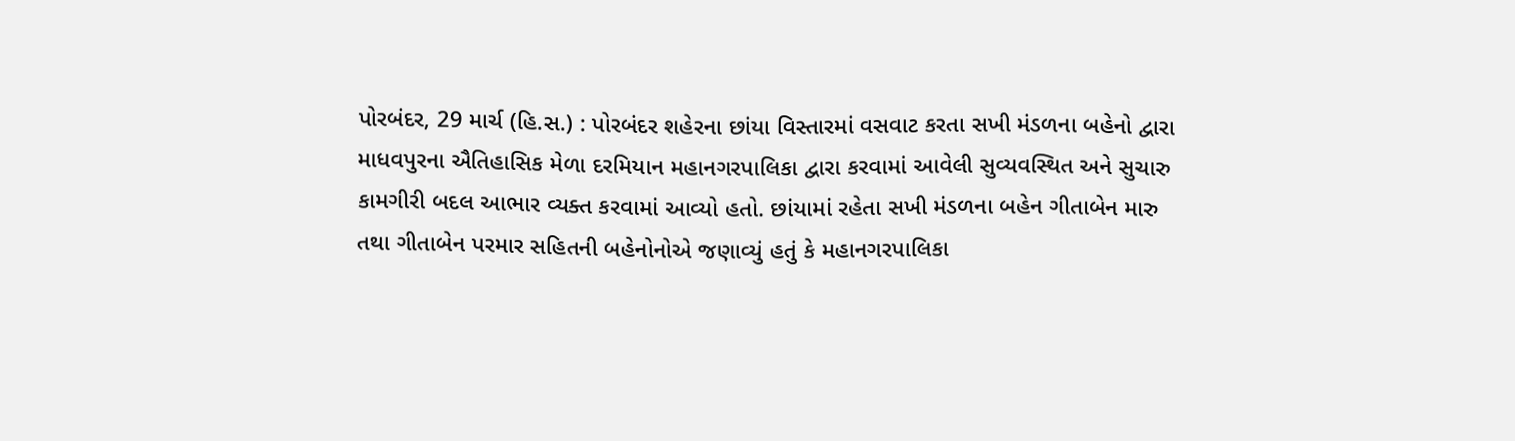પોરબંદર, 29 માર્ચ (હિ.સ.) : પોરબંદર શહેરના છાંયા વિસ્તારમાં વસવાટ કરતા સખી મંડળના બહેનો દ્વારા માધવપુરના ઐતિહાસિક મેળા દરમિયાન મહાનગરપાલિકા દ્વારા કરવામાં આવેલી સુવ્યવસ્થિત અને સુચારુ કામગીરી બદલ આભાર વ્યક્ત કરવામાં આવ્યો હતો. છાંયામાં રહેતા સખી મંડળના બહેન ગીતાબેન મારુ તથા ગીતાબેન પરમાર સહિતની બહેનોનોએ જણાવ્યું હતું કે મહાનગરપાલિકા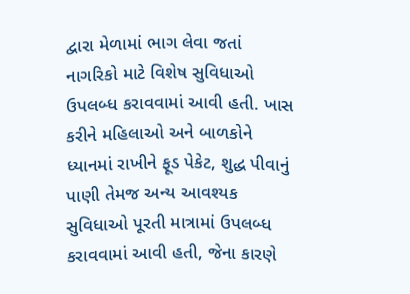દ્વારા મેળામાં ભાગ લેવા જતાં નાગરિકો માટે વિશેષ સુવિધાઓ ઉપલબ્ધ કરાવવામાં આવી હતી. ખાસ કરીને મહિલાઓ અને બાળકોને ધ્યાનમાં રાખીને ફૂડ પેકેટ, શુદ્ધ પીવાનું પાણી તેમજ અન્ય આવશ્યક સુવિધાઓ પૂરતી માત્રામાં ઉપલબ્ધ કરાવવામાં આવી હતી, જેના કારણે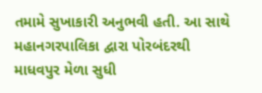તમામે સુખાકારી અનુભવી હતી. આ સાથે મહાનગરપાલિકા દ્વારા પોરબંદરથી માધવપુર મેળા સુધી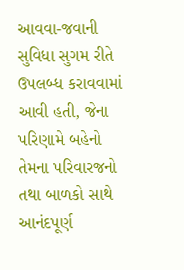આવવા-જવાની સુવિધા સુગમ રીતે ઉપલબ્ધ કરાવવામાં આવી હતી, જેના પરિણામે બહેનો તેમના પરિવારજનો તથા બાળકો સાથે આનંદપૂર્ણ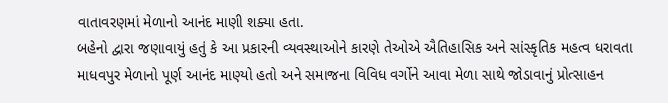વાતાવરણમાં મેળાનો આનંદ માણી શક્યા હતા.
બહેનો દ્વારા જણાવાયું હતું કે આ પ્રકારની વ્યવસ્થાઓને કારણે તેઓએ ઐતિહાસિક અને સાંસ્કૃતિક મહત્વ ધરાવતા માધવપુર મેળાનો પૂર્ણ આનંદ માણ્યો હતો અને સમાજના વિવિધ વર્ગોને આવા મેળા સાથે જોડાવાનું પ્રોત્સાહન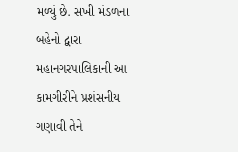મળ્યું છે. સખી મંડળના બહેનો દ્વારા મહાનગરપાલિકાની આ કામગીરીને પ્રશંસનીય ગણાવી તેને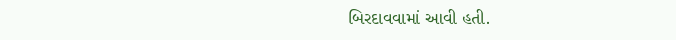બિરદાવવામાં આવી હતી.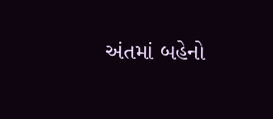અંતમાં બહેનો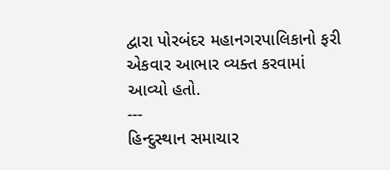દ્વારા પોરબંદર મહાનગરપાલિકાનો ફરી એકવાર આભાર વ્યક્ત કરવામાં આવ્યો હતો.
---
હિન્દુસ્થાન સમાચાર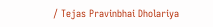/ Tejas Pravinbhai Dholariya